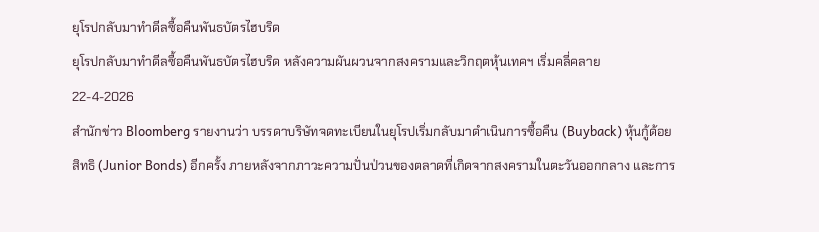ยุโรปกลับมาทำดีลซื้อคืนพันธบัตรไฮบริด
ยุโรปกลับมาทำดีลซื้อคืนพันธบัตรไฮบริด หลังความผันผวนจากสงครามและวิกฤตหุ้นเทคฯ เริ่มคลี่คลาย
22-4-2026
สำนักข่าว Bloomberg รายงานว่า บรรดาบริษัทจดทะเบียนในยุโรปเริ่มกลับมาดำเนินการซื้อคืน (Buyback) หุ้นกู้ด้อยสิทธิ (Junior Bonds) อีกครั้ง ภายหลังจากภาวะความปั่นป่วนของตลาดที่เกิดจากสงครามในตะวันออกกลาง และการ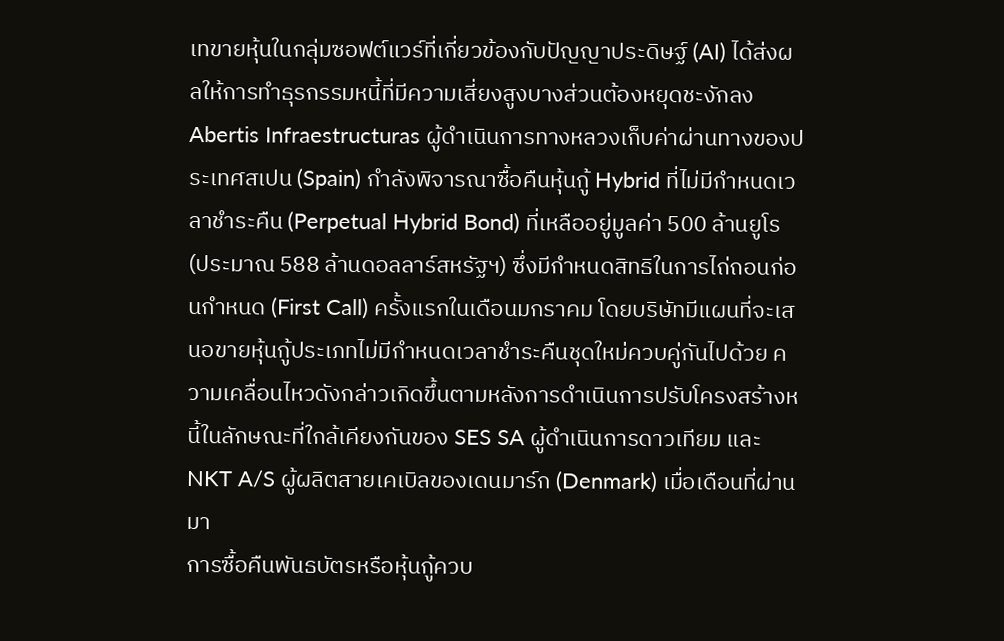เทขายหุ้นในกลุ่มซอฟต์แวร์ที่เกี่ยวข้องกับปัญญาประดิษฐ์ (AI) ได้ส่งผลให้การทำธุรกรรมหนี้ที่มีความเสี่ยงสูงบางส่วนต้องหยุดชะงักลง
Abertis Infraestructuras ผู้ดำเนินการทางหลวงเก็บค่าผ่านทางของประเทศสเปน (Spain) กำลังพิจารณาซื้อคืนหุ้นกู้ Hybrid ที่ไม่มีกำหนดเวลาชำระคืน (Perpetual Hybrid Bond) ที่เหลืออยู่มูลค่า 500 ล้านยูโร (ประมาณ 588 ล้านดอลลาร์สหรัฐฯ) ซึ่งมีกำหนดสิทธิในการไถ่ถอนก่อนกำหนด (First Call) ครั้งแรกในเดือนมกราคม โดยบริษัทมีแผนที่จะเสนอขายหุ้นกู้ประเภทไม่มีกำหนดเวลาชำระคืนชุดใหม่ควบคู่กันไปด้วย ความเคลื่อนไหวดังกล่าวเกิดขึ้นตามหลังการดำเนินการปรับโครงสร้างหนี้ในลักษณะที่ใกล้เคียงกันของ SES SA ผู้ดำเนินการดาวเทียม และ NKT A/S ผู้ผลิตสายเคเบิลของเดนมาร์ก (Denmark) เมื่อเดือนที่ผ่านมา
การซื้อคืนพันธบัตรหรือหุ้นกู้ควบ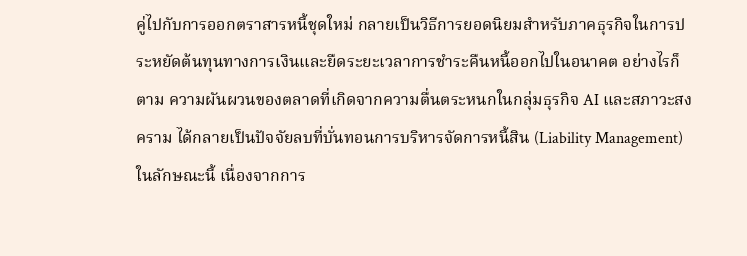คู่ไปกับการออกตราสารหนี้ชุดใหม่ กลายเป็นวิธีการยอดนิยมสำหรับภาคธุรกิจในการประหยัดต้นทุนทางการเงินและยืดระยะเวลาการชำระคืนหนี้ออกไปในอนาคต อย่างไรก็ตาม ความผันผวนของตลาดที่เกิดจากความตื่นตระหนกในกลุ่มธุรกิจ AI และสภาวะสงคราม ได้กลายเป็นปัจจัยลบที่บั่นทอนการบริหารจัดการหนี้สิน (Liability Management) ในลักษณะนี้ เนื่องจากการ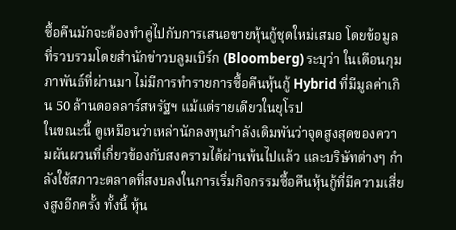ซื้อคืนมักจะต้องทำคู่ไปกับการเสนอขายหุ้นกู้ชุดใหม่เสมอ โดยข้อมูลที่รวบรวมโดยสำนักข่าวบลูมเบิร์ก (Bloomberg) ระบุว่า ในเดือนกุมภาพันธ์ที่ผ่านมา ไม่มีการทำรายการซื้อคืนหุ้นกู้ Hybrid ที่มีมูลค่าเกิน 50 ล้านดอลลาร์สหรัฐฯ แม้แต่รายเดียวในยุโรป
ในขณะนี้ ดูเหมือนว่าเหล่านักลงทุนกำลังเดิมพันว่าจุดสูงสุดของความผันผวนที่เกี่ยวข้องกับสงครามได้ผ่านพ้นไปแล้ว และบริษัทต่างๆ กำลังใช้สภาวะตลาดที่สงบลงในการเริ่มกิจกรรมซื้อคืนหุ้นกู้ที่มีความเสี่ยงสูงอีกครั้ง ทั้งนี้ หุ้น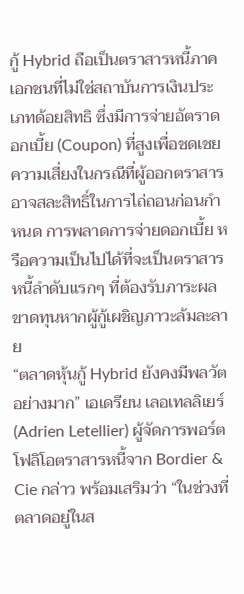กู้ Hybrid ถือเป็นตราสารหนี้ภาคเอกชนที่ไม่ใช่สถาบันการเงินประเภทด้อยสิทธิ ซึ่งมีการจ่ายอัตราดอกเบี้ย (Coupon) ที่สูงเพื่อชดเชยความเสี่ยงในกรณีที่ผู้ออกตราสารอาจสละสิทธิ์ในการไถ่ถอนก่อนกำหนด การพลาดการจ่ายดอกเบี้ย หรือความเป็นไปได้ที่จะเป็นตราสารหนี้ลำดับแรกๆ ที่ต้องรับภาระผลขาดทุนหากผู้กู้เผชิญภาวะล้มละลาย
“ตลาดหุ้นกู้ Hybrid ยังคงมีพลวัตอย่างมาก” เอเดรียน เลอเทลลิเยร์ (Adrien Letellier) ผู้จัดการพอร์ตโฟลิโอตราสารหนี้จาก Bordier & Cie กล่าว พร้อมเสริมว่า “ในช่วงที่ตลาดอยู่ในส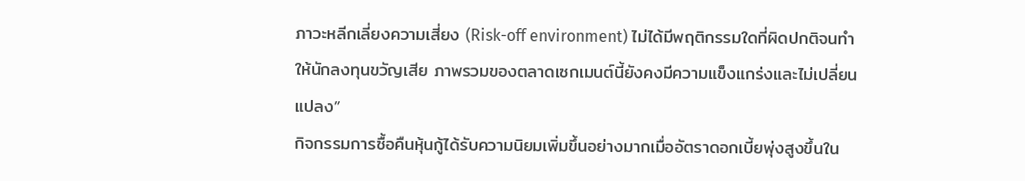ภาวะหลีกเลี่ยงความเสี่ยง (Risk-off environment) ไม่ได้มีพฤติกรรมใดที่ผิดปกติจนทำให้นักลงทุนขวัญเสีย ภาพรวมของตลาดเซกเมนต์นี้ยังคงมีความแข็งแกร่งและไม่เปลี่ยนแปลง”
กิจกรรมการซื้อคืนหุ้นกู้ได้รับความนิยมเพิ่มขึ้นอย่างมากเมื่ออัตราดอกเบี้ยพุ่งสูงขึ้นใน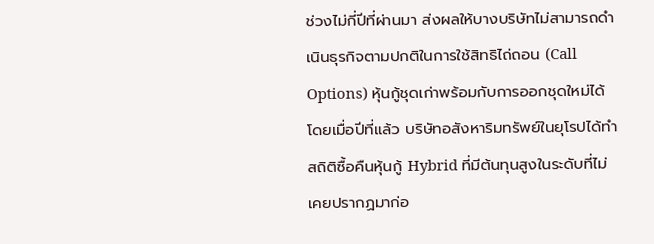ช่วงไม่กี่ปีที่ผ่านมา ส่งผลให้บางบริษัทไม่สามารถดำเนินธุรกิจตามปกติในการใช้สิทธิไถ่ถอน (Call Options) หุ้นกู้ชุดเก่าพร้อมกับการออกชุดใหม่ได้ โดยเมื่อปีที่แล้ว บริษัทอสังหาริมทรัพย์ในยุโรปได้ทำสถิติซื้อคืนหุ้นกู้ Hybrid ที่มีต้นทุนสูงในระดับที่ไม่เคยปรากฏมาก่อ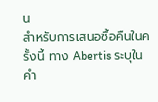น
สำหรับการเสนอซื้อคืนในครั้งนี้ ทาง Abertis ระบุในคำ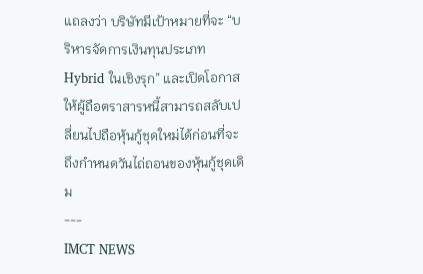แถลงว่า บริษัทมีเป้าหมายที่จะ “บริหารจัดการเงินทุนประเภท Hybrid ในเชิงรุก” และเปิดโอกาสให้ผู้ถือตราสารหนี้สามารถสลับเปลี่ยนไปถือหุ้นกู้ชุดใหม่ได้ก่อนที่จะถึงกำหนดวันไถ่ถอนของหุ้นกู้ชุดเดิม
---
IMCT NEWS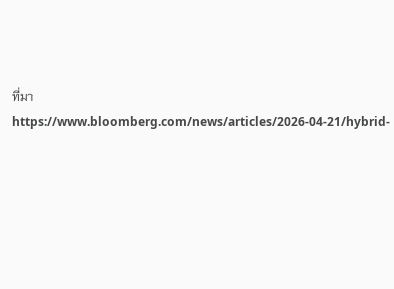ที่มา https://www.bloomberg.com/news/articles/2026-04-21/hybrid-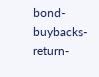bond-buybacks-return-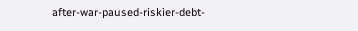after-war-paused-riskier-debt-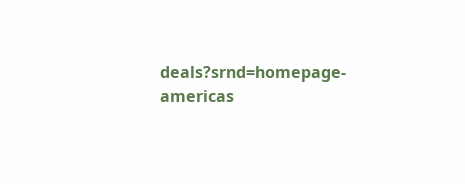deals?srnd=homepage-americas